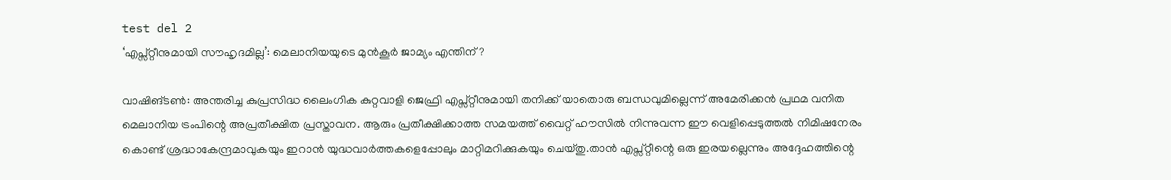test del 2
‘എപ്സ്റ്റീനുമായി സൗഹൃദമില്ല’: മെലാനിയയുടെ മുൻകൂർ ജാമ്യം എന്തിന്?

വാഷിങ്ടൺ: അന്തരിച്ച കുപ്രസിദ്ധ ലൈംഗിക കുറ്റവാളി ജെഫ്രി എപ്സ്റ്റീനുമായി തനിക്ക് യാതൊരു ബന്ധവുമില്ലെന്ന് അമേരിക്കൻ പ്രഥമ വനിത മെലാനിയ ട്രംപിന്റെ അപ്രതീക്ഷിത പ്രസ്താവന. ആരും പ്രതീക്ഷിക്കാത്ത സമയത്ത് വൈറ്റ് ഹൗസിൽ നിന്നുവന്ന ഈ വെളിപ്പെടുത്തൽ നിമിഷനേരം കൊണ്ട് ശ്രദ്ധാകേന്ദ്രമാവുകയും ഇറാൻ യുദ്ധവാർത്തകളെപ്പോലും മാറ്റിമറിക്കുകയും ചെയ്തു.താൻ എപ്സ്റ്റീന്റെ ഒരു ഇരയല്ലെന്നും അദ്ദേഹത്തിന്റെ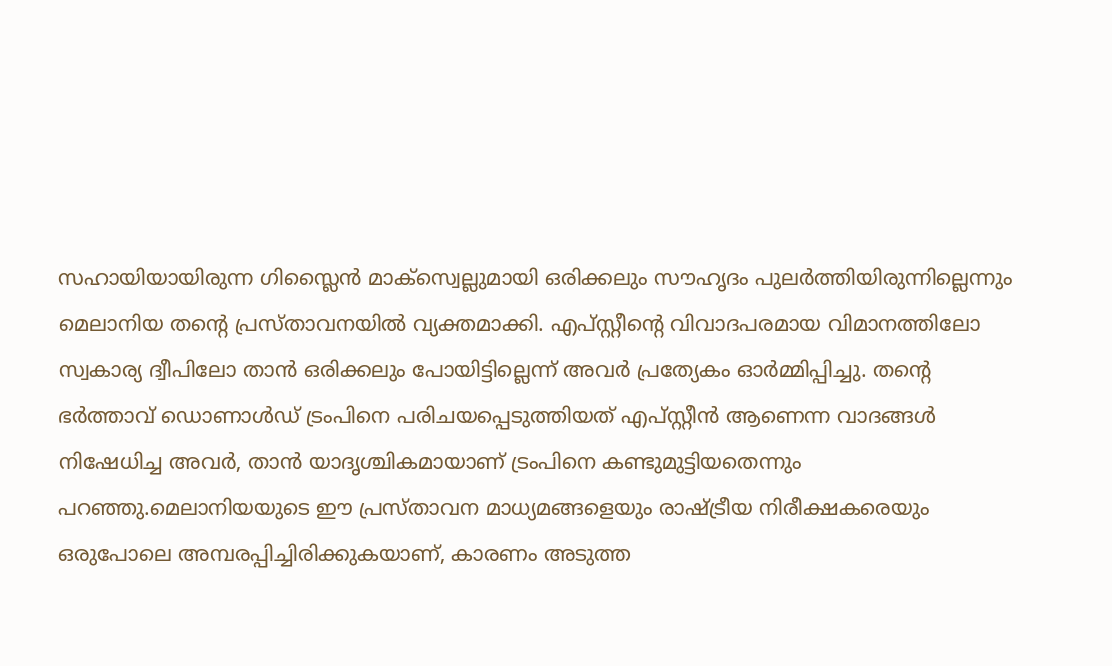സഹായിയായിരുന്ന ഗിസ്ലൈൻ മാക്സ്വെല്ലുമായി ഒരിക്കലും സൗഹൃദം പുലർത്തിയിരുന്നില്ലെന്നും മെലാനിയ തന്റെ പ്രസ്താവനയിൽ വ്യക്തമാക്കി. എപ്സ്റ്റീന്റെ വിവാദപരമായ വിമാനത്തിലോ സ്വകാര്യ ദ്വീപിലോ താൻ ഒരിക്കലും പോയിട്ടില്ലെന്ന് അവർ പ്രത്യേകം ഓർമ്മിപ്പിച്ചു. തന്റെ ഭർത്താവ് ഡൊണാൾഡ് ട്രംപിനെ പരിചയപ്പെടുത്തിയത് എപ്സ്റ്റീൻ ആണെന്ന വാദങ്ങൾ നിഷേധിച്ച അവർ, താൻ യാദൃശ്ചികമായാണ് ട്രംപിനെ കണ്ടുമുട്ടിയതെന്നും പറഞ്ഞു.മെലാനിയയുടെ ഈ പ്രസ്താവന മാധ്യമങ്ങളെയും രാഷ്ട്രീയ നിരീക്ഷകരെയും ഒരുപോലെ അമ്പരപ്പിച്ചിരിക്കുകയാണ്, കാരണം അടുത്ത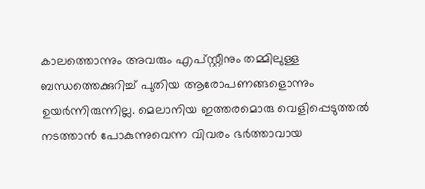കാലത്തൊന്നും അവരും എപ്സ്റ്റീനും തമ്മിലുള്ള ബന്ധത്തെക്കുറിച്ച് പുതിയ ആരോപണങ്ങളൊന്നും ഉയർന്നിരുന്നില്ല. മെലാനിയ ഇത്തരമൊരു വെളിപ്പെടുത്തൽ നടത്താൻ പോകുന്നുവെന്ന വിവരം ഭർത്താവായ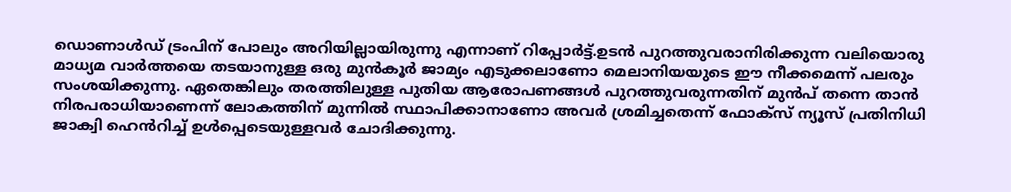ഡൊണാൾഡ് ട്രംപിന് പോലും അറിയില്ലായിരുന്നു എന്നാണ് റിപ്പോർട്ട്.ഉടൻ പുറത്തുവരാനിരിക്കുന്ന വലിയൊരു മാധ്യമ വാർത്തയെ തടയാനുള്ള ഒരു മുൻകൂർ ജാമ്യം എടുക്കലാണോ മെലാനിയയുടെ ഈ നീക്കമെന്ന് പലരും സംശയിക്കുന്നു. ഏതെങ്കിലും തരത്തിലുള്ള പുതിയ ആരോപണങ്ങൾ പുറത്തുവരുന്നതിന് മുൻപ് തന്നെ താൻ നിരപരാധിയാണെന്ന് ലോകത്തിന് മുന്നിൽ സ്ഥാപിക്കാനാണോ അവർ ശ്രമിച്ചതെന്ന് ഫോക്സ് ന്യൂസ് പ്രതിനിധി ജാക്വി ഹെൻറിച്ച് ഉൾപ്പെടെയുള്ളവർ ചോദിക്കുന്നു.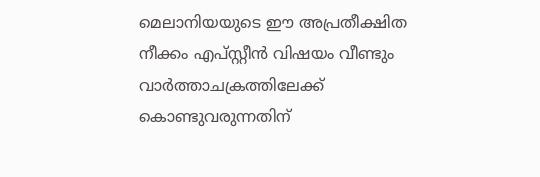മെലാനിയയുടെ ഈ അപ്രതീക്ഷിത നീക്കം എപ്സ്റ്റീൻ വിഷയം വീണ്ടും വാർത്താചക്രത്തിലേക്ക് കൊണ്ടുവരുന്നതിന്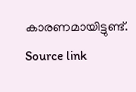കാരണമായിട്ടുണ്ട്.
Source link